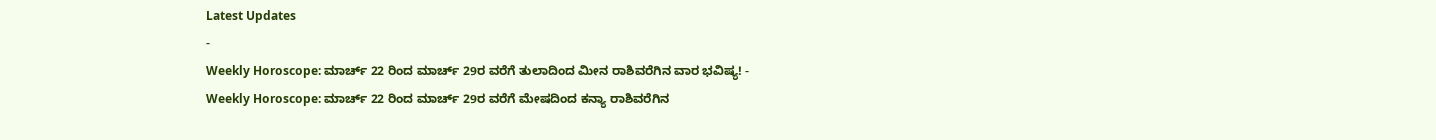Latest Updates
-
Weekly Horoscope: ಮಾರ್ಚ್ 22 ರಿಂದ ಮಾರ್ಚ್ 29ರ ವರೆಗೆ ತುಲಾದಿಂದ ಮೀನ ರಾಶಿವರೆಗಿನ ವಾರ ಭವಿಷ್ಯ! -
Weekly Horoscope: ಮಾರ್ಚ್ 22 ರಿಂದ ಮಾರ್ಚ್ 29ರ ವರೆಗೆ ಮೇಷದಿಂದ ಕನ್ಯಾ ರಾಶಿವರೆಗಿನ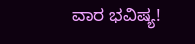ವಾರ ಭವಿಷ್ಯ!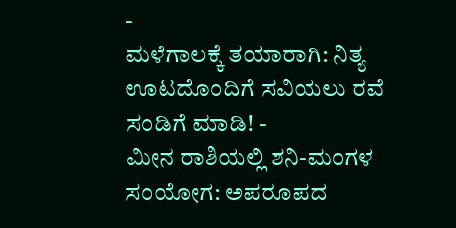-
ಮಳೆಗಾಲಕ್ಕೆ ತಯಾರಾಗಿ: ನಿತ್ಯ ಊಟದೊಂದಿಗೆ ಸವಿಯಲು ರವೆ ಸಂಡಿಗೆ ಮಾಡಿ! -
ಮೀನ ರಾಶಿಯಲ್ಲಿ ಶನಿ-ಮಂಗಳ ಸಂಯೋಗ: ಅಪರೂಪದ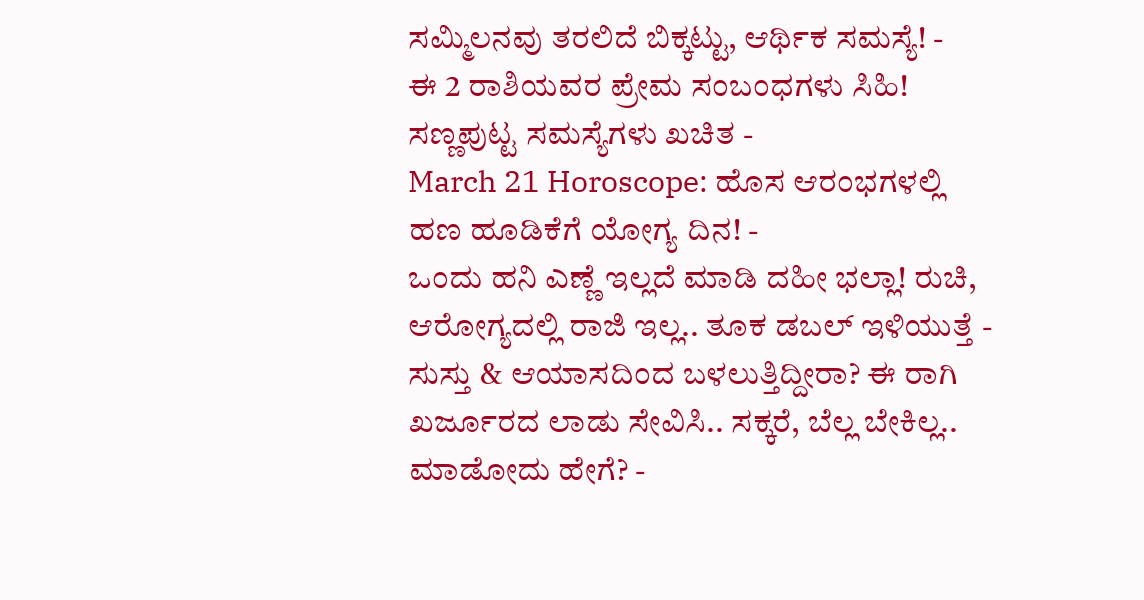ಸಮ್ಮಿಲನವು ತರಲಿದೆ ಬಿಕ್ಕಟ್ಟು, ಆರ್ಥಿಕ ಸಮಸ್ಯೆ! -
ಈ 2 ರಾಶಿಯವರ ಪ್ರೇಮ ಸಂಬಂಧಗಳು ಸಿಹಿ! ಸಣ್ಣಪುಟ್ಟ ಸಮಸ್ಯೆಗಳು ಖಚಿತ -
March 21 Horoscope: ಹೊಸ ಆರಂಭಗಳಲ್ಲಿ ಹಣ ಹೂಡಿಕೆಗೆ ಯೋಗ್ಯ ದಿನ! -
ಒಂದು ಹನಿ ಎಣ್ಣೆ ಇಲ್ಲದೆ ಮಾಡಿ ದಹೀ ಭಲ್ಲಾ! ರುಚಿ, ಆರೋಗ್ಯದಲ್ಲಿ ರಾಜಿ ಇಲ್ಲ.. ತೂಕ ಡಬಲ್ ಇಳಿಯುತ್ತೆ -
ಸುಸ್ತು & ಆಯಾಸದಿಂದ ಬಳಲುತ್ತಿದ್ದೀರಾ? ಈ ರಾಗಿ ಖರ್ಜೂರದ ಲಾಡು ಸೇವಿಸಿ.. ಸಕ್ಕರೆ, ಬೆಲ್ಲ ಬೇಕಿಲ್ಲ.. ಮಾಡೋದು ಹೇಗೆ? -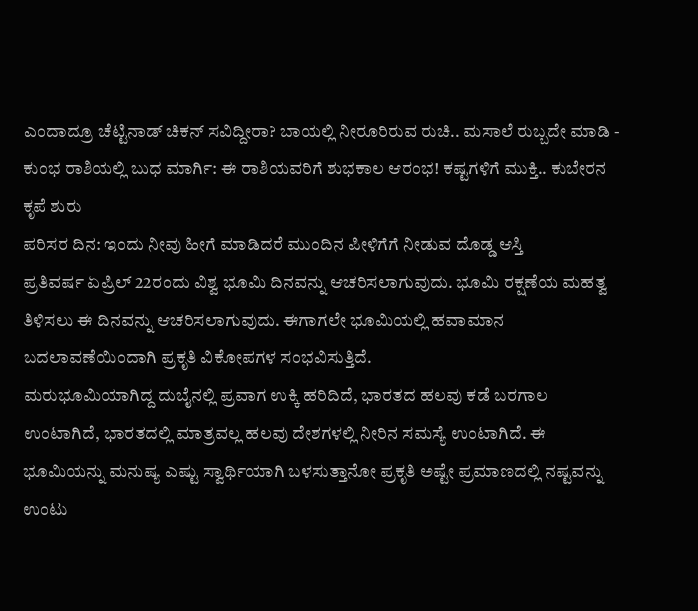ಎಂದಾದ್ರೂ ಚೆಟ್ಟಿನಾಡ್ ಚಿಕನ್ ಸವಿದ್ದೀರಾ? ಬಾಯಲ್ಲಿ ನೀರೂರಿರುವ ರುಚಿ.. ಮಸಾಲೆ ರುಬ್ಬದೇ ಮಾಡಿ -
ಕುಂಭ ರಾಶಿಯಲ್ಲಿ ಬುಧ ಮಾರ್ಗಿ: ಈ ರಾಶಿಯವರಿಗೆ ಶುಭಕಾಲ ಆರಂಭ! ಕಷ್ಟಗಳಿಗೆ ಮುಕ್ತಿ.. ಕುಬೇರನ ಕೃಪೆ ಶುರು
ಪರಿಸರ ದಿನ: ಇಂದು ನೀವು ಹೀಗೆ ಮಾಡಿದರೆ ಮುಂದಿನ ಪೀಳಿಗೆಗೆ ನೀಡುವ ದೊಡ್ಡ ಆಸ್ತಿ
ಪ್ರತಿವರ್ಷ ಏಪ್ರಿಲ್ 22ರಂದು ವಿಶ್ವ ಭೂಮಿ ದಿನವನ್ನು ಆಚರಿಸಲಾಗುವುದು. ಭೂಮಿ ರಕ್ಷಣೆಯ ಮಹತ್ವ ತಿಳಿಸಲು ಈ ದಿನವನ್ನು ಆಚರಿಸಲಾಗುವುದು. ಈಗಾಗಲೇ ಭೂಮಿಯಲ್ಲಿ ಹವಾಮಾನ ಬದಲಾವಣೆಯಿಂದಾಗಿ ಪ್ರಕೃತಿ ವಿಕೋಪಗಳ ಸಂಭವಿಸುತ್ತಿದೆ.
ಮರುಭೂಮಿಯಾಗಿದ್ದ ದುಬೈನಲ್ಲಿ ಪ್ರವಾಗ ಉಕ್ಕಿ ಹರಿದಿದೆ, ಭಾರತದ ಹಲವು ಕಡೆ ಬರಗಾಲ ಉಂಟಾಗಿದೆ, ಭಾರತದಲ್ಲಿ ಮಾತ್ರವಲ್ಲ ಹಲವು ದೇಶಗಳಲ್ಲಿ ನೀರಿನ ಸಮಸ್ಯೆ ಉಂಟಾಗಿದೆ. ಈ ಭೂಮಿಯನ್ನು ಮನುಷ್ಯ ಎಷ್ಟು ಸ್ವಾರ್ಥಿಯಾಗಿ ಬಳಸುತ್ತಾನೋ ಪ್ರಕೃತಿ ಅಷ್ಟೇ ಪ್ರಮಾಣದಲ್ಲಿ ನಷ್ಟವನ್ನು ಉಂಟು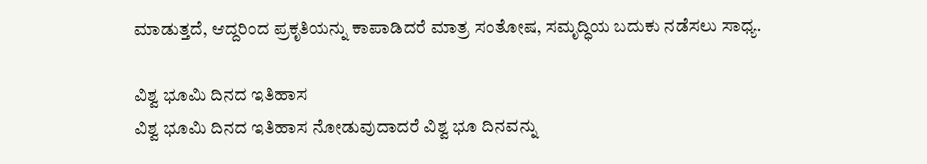ಮಾಡುತ್ತದೆ, ಆದ್ದರಿಂದ ಪ್ರಕೃತಿಯನ್ನು ಕಾಪಾಡಿದರೆ ಮಾತ್ರ ಸಂತೋಷ, ಸಮೃದ್ಧಿಯ ಬದುಕು ನಡೆಸಲು ಸಾಧ್ಯ.

ವಿಶ್ವ ಭೂಮಿ ದಿನದ ಇತಿಹಾಸ
ವಿಶ್ವ ಭೂಮಿ ದಿನದ ಇತಿಹಾಸ ನೋಡುವುದಾದರೆ ವಿಶ್ವ ಭೂ ದಿನವನ್ನು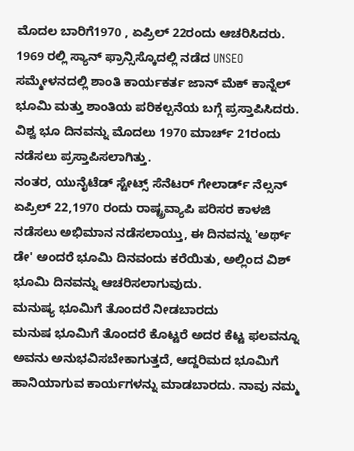ಮೊದಲ ಬಾರಿಗೆ1970 , ಏಪ್ರಿಲ್ 22ರಂದು ಆಚರಿಸಿದರು. 1969 ರಲ್ಲಿ ಸ್ಯಾನ್ ಫ್ರಾನ್ಸಿಸ್ಕೊದಲ್ಲಿ ನಡೆದ UNSEO ಸಮ್ಮೇಳನದಲ್ಲಿ ಶಾಂತಿ ಕಾರ್ಯಕರ್ತ ಜಾನ್ ಮೆಕ್ ಕಾನ್ನೆಲ್ ಭೂಮಿ ಮತ್ತು ಶಾಂತಿಯ ಪರಿಕಲ್ಪನೆಯ ಬಗ್ಗೆ ಪ್ರಸ್ತಾಪಿಸಿದರು. ವಿಶ್ವ ಭೂ ದಿನವನ್ನು ಮೊದಲು 1970 ಮಾರ್ಚ್ 21ರಂದು ನಡೆಸಲು ಪ್ರಸ್ತಾಪಿಸಲಾಗಿತ್ತು.
ನಂತರ, ಯುನೈಟೆಡ್ ಸ್ಟೇಟ್ಸ್ ಸೆನೆಟರ್ ಗೇಲಾರ್ಡ್ ನೆಲ್ಸನ್ ಏಪ್ರಿಲ್ 22,1970 ರಂದು ರಾಷ್ಟ್ರವ್ಯಾಪಿ ಪರಿಸರ ಕಾಳಜಿ ನಡೆಸಲು ಅಭಿಮಾನ ನಡೆಸಲಾಯ್ತು, ಈ ದಿನವನ್ನು 'ಅರ್ಥ್ ಡೇ' ಅಂದರೆ ಭೂಮಿ ದಿನವಂದು ಕರೆಯಿತು, ಅಲ್ಲಿಂದ ವಿಶ್ ಭೂಮಿ ದಿನವನ್ನು ಆಚರಿಸಲಾಗುವುದು.
ಮನುಷ್ಯ ಭೂಮಿಗೆ ತೊಂದರೆ ನೀಡಬಾರದು
ಮನುಷ ಭೂಮಿಗೆ ತೊಂದರೆ ಕೊಟ್ಟರೆ ಅದರ ಕೆಟ್ಟ ಫಲವನ್ನೂ ಅವನು ಅನುಭವಿಸಬೇಕಾಗುತ್ತದೆ, ಆದ್ದರಿಮದ ಭೂಮಿಗೆ ಹಾನಿಯಾಗುವ ಕಾರ್ಯಗಳನ್ನು ಮಾಡಬಾರದು. ನಾವು ನಮ್ಮ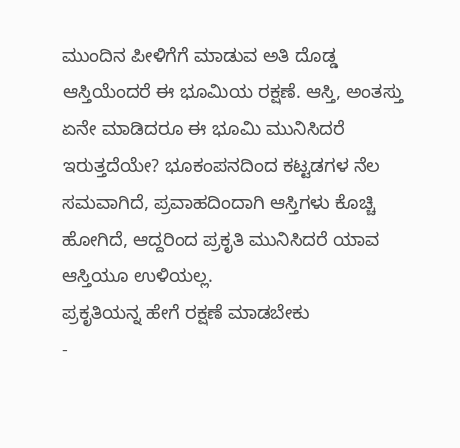ಮುಂದಿನ ಪೀಳಿಗೆಗೆ ಮಾಡುವ ಅತಿ ದೊಡ್ಡ ಆಸ್ತಿಯೆಂದರೆ ಈ ಭೂಮಿಯ ರಕ್ಷಣೆ. ಆಸ್ತಿ, ಅಂತಸ್ತು ಏನೇ ಮಾಡಿದರೂ ಈ ಭೂಮಿ ಮುನಿಸಿದರೆ ಇರುತ್ತದೆಯೇ? ಭೂಕಂಪನದಿಂದ ಕಟ್ಟಡಗಳ ನೆಲ ಸಮವಾಗಿದೆ, ಪ್ರವಾಹದಿಂದಾಗಿ ಆಸ್ತಿಗಳು ಕೊಚ್ಚಿ ಹೋಗಿದೆ, ಆದ್ದರಿಂದ ಪ್ರಕೃತಿ ಮುನಿಸಿದರೆ ಯಾವ ಆಸ್ತಿಯೂ ಉಳಿಯಲ್ಲ.
ಪ್ರಕೃತಿಯನ್ನ ಹೇಗೆ ರಕ್ಷಣೆ ಮಾಡಬೇಕು
-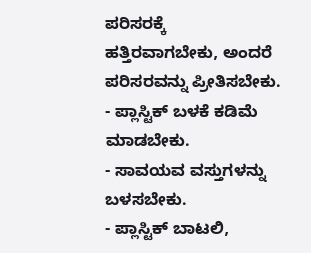ಪರಿಸರಕ್ಕೆ ಹತ್ತಿರವಾಗಬೇಕು, ಅಂದರೆ ಪರಿಸರವನ್ನು ಪ್ರೀತಿಸಬೇಕು.
- ಪ್ಲಾಸ್ಟಿಕ್ ಬಳಕೆ ಕಡಿಮೆ ಮಾಡಬೇಕು.
- ಸಾವಯವ ವಸ್ತುಗಳನ್ನು ಬಳಸಬೇಕು.
- ಪ್ಲಾಸ್ಟಿಕ್ ಬಾಟಲಿ,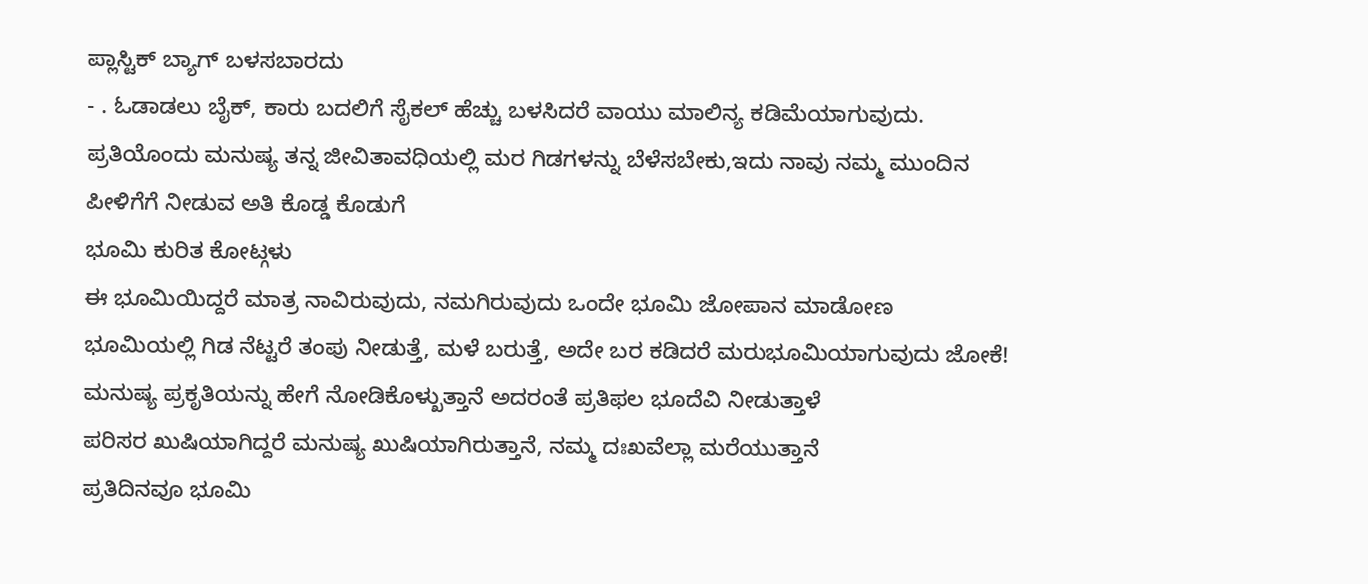ಪ್ಲಾಸ್ಟಿಕ್ ಬ್ಯಾಗ್ ಬಳಸಬಾರದು
- . ಓಡಾಡಲು ಬೈಕ್, ಕಾರು ಬದಲಿಗೆ ಸೈಕಲ್ ಹೆಚ್ಚು ಬಳಸಿದರೆ ವಾಯು ಮಾಲಿನ್ಯ ಕಡಿಮೆಯಾಗುವುದು.
ಪ್ರತಿಯೊಂದು ಮನುಷ್ಯ ತನ್ನ ಜೀವಿತಾವಧಿಯಲ್ಲಿ ಮರ ಗಿಡಗಳನ್ನು ಬೆಳೆಸಬೇಕು,ಇದು ನಾವು ನಮ್ಮ ಮುಂದಿನ ಪೀಳಿಗೆಗೆ ನೀಡುವ ಅತಿ ಕೊಡ್ಡ ಕೊಡುಗೆ
ಭೂಮಿ ಕುರಿತ ಕೋಟ್ಗಳು
ಈ ಭೂಮಿಯಿದ್ದರೆ ಮಾತ್ರ ನಾವಿರುವುದು, ನಮಗಿರುವುದು ಒಂದೇ ಭೂಮಿ ಜೋಪಾನ ಮಾಡೋಣ
ಭೂಮಿಯಲ್ಲಿ ಗಿಡ ನೆಟ್ಟರೆ ತಂಪು ನೀಡುತ್ತೆ, ಮಳೆ ಬರುತ್ತೆ, ಅದೇ ಬರ ಕಡಿದರೆ ಮರುಭೂಮಿಯಾಗುವುದು ಜೋಕೆ!
ಮನುಷ್ಯ ಪ್ರಕೃತಿಯನ್ನು ಹೇಗೆ ನೋಡಿಕೊಳ್ಖುತ್ತಾನೆ ಅದರಂತೆ ಪ್ರತಿಫಲ ಭೂದೆವಿ ನೀಡುತ್ತಾಳೆ
ಪರಿಸರ ಖುಷಿಯಾಗಿದ್ದರೆ ಮನುಷ್ಯ ಖುಷಿಯಾಗಿರುತ್ತಾನೆ, ನಮ್ಮ ದಃಖವೆಲ್ಲಾ ಮರೆಯುತ್ತಾನೆ
ಪ್ರತಿದಿನವೂ ಭೂಮಿ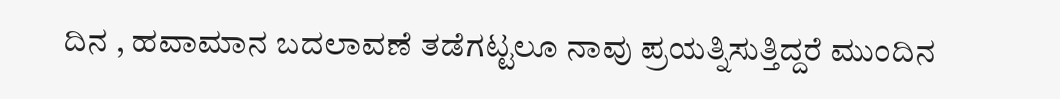ದಿನ , ಹವಾಮಾನ ಬದಲಾವಣೆ ತಡೆಗಟ್ಟಲೂ ನಾವು ಪ್ರಯತ್ನಿಸುತ್ತಿದ್ದರೆ ಮುಂದಿನ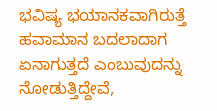ಭವಿಷ್ಯ ಭಯಾನಕವಾಗಿರುತ್ತೆ
ಹವಾಮಾನ ಬದಲಾದಾಗ ಏನಾಗುತ್ತದೆ ಎಂಬುವುದನ್ನು ನೋಡುತ್ತಿದ್ದೇವೆ,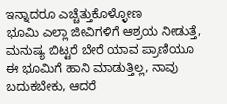ಇನ್ನಾದರೂ ಎಚ್ಚೆತ್ತುಕೊಳ್ಳೋಣ
ಭೂಮಿ ಎಲ್ಲಾ ಜೀವಿಗಳಿಗೆ ಆಶ್ರಯ ನೀಡುತ್ತೆ, ಮನುಷ್ಯ ಬಿಟ್ಟರೆ ಬೇರೆ ಯಾವ ಪ್ರಾಣಿಯೂ ಈ ಭೂಮಿಗೆ ಹಾನಿ ಮಾಡುತ್ತಿಲ್ಲ, ನಾವು ಬದುಕಬೇಕು, ಆದರೆ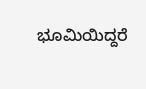ಭೂಮಿಯಿದ್ದರೆ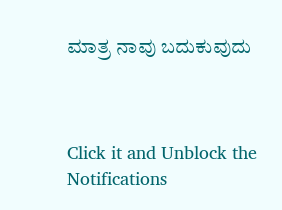ಮಾತ್ರ ನಾವು ಬದುಕುವುದು



Click it and Unblock the Notifications